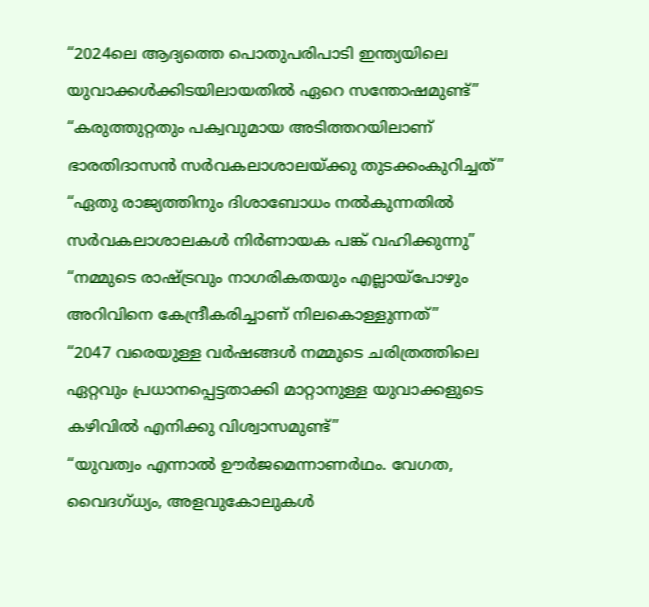“2024ലെ ആദ്യത്തെ പൊതുപരിപാടി ഇന്ത്യയിലെ യുവാക്കൾക്കിടയിലായതിൽ ഏറെ സന്തോഷമുണ്ട്”
“കരുത്തുറ്റതും പക്വവുമായ അടിത്തറയിലാണ് ഭാരതിദാസൻ സർവകലാശാലയ്ക്കു തുടക്കംകുറിച്ചത്”
“ഏതു രാജ്യത്തിനും ദിശാബോധം നൽകുന്നതിൽ സർവകലാശാലകൾ നിർണായക പങ്ക് വഹിക്കുന്നു”
“നമ്മുടെ രാഷ്ട്രവും നാഗരികതയും എല്ലായ്പോഴും അറിവിനെ കേന്ദ്രീകരിച്ചാണ് നിലകൊള്ളുന്നത്”
“2047 വരെയുള്ള വർഷങ്ങൾ നമ്മുടെ ചരിത്രത്തിലെ ഏറ്റവും പ്രധാനപ്പെട്ടതാക്കി മാറ്റാനുള്ള യുവാക്കളുടെ കഴിവിൽ എനിക്കു വിശ്വാസമുണ്ട്”
“യുവത്വം എന്നാൽ ഊർജമെന്നാണർഥം. വേഗത, വൈദഗ്ധ്യം, അളവുകോലുകൾ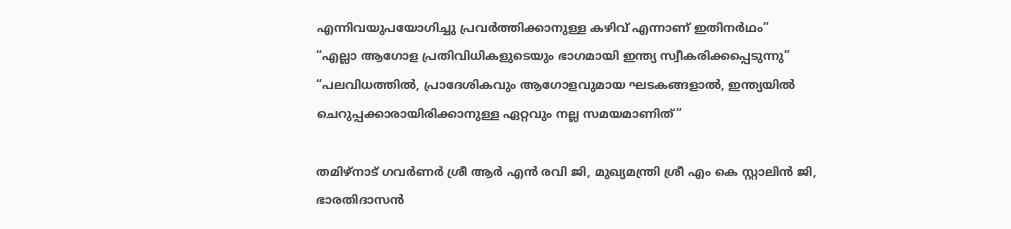എന്നിവയുപയോഗിച്ചു പ്രവർത്തിക്കാനുള്ള കഴിവ് എന്നാണ് ഇതിനർഥം”
“എല്ലാ ആഗോള പ്രതിവിധികളുടെയും ഭാഗമായി ഇന്ത്യ സ്വീകരിക്കപ്പെടുന്നു”
“പലവിധത്തിൽ, പ്രാദേശികവും ആഗോളവുമായ ഘടകങ്ങളാൽ, ഇന്ത്യയിൽ ചെറുപ്പക്കാരായിരിക്കാനുള്ള ഏറ്റവും നല്ല സമയമാണിത്”

തമിഴ്‌നാട് ഗവർണർ ശ്രീ ആർ എൻ രവി ജി, മുഖ്യമന്ത്രി ശ്രീ എം കെ സ്റ്റാലിൻ ജി, ഭാരതിദാസൻ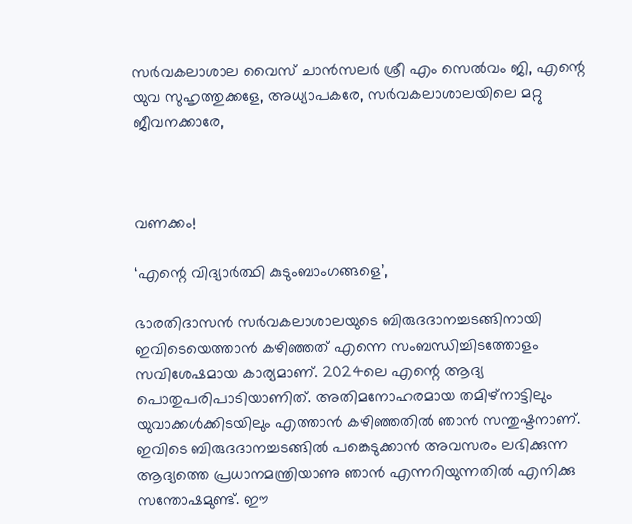സർവകലാശാല വൈസ് ചാൻസലർ ശ്രീ എം സെൽവം ജി, എന്റെ യുവ സുഹൃത്തുക്കളേ, അധ്യാപകരേ, സർവകലാശാലയിലെ മറ്റു ജീവനക്കാരേ,



വണക്കം!

‘എന്റെ വിദ്യാർത്ഥി കുടുംബാംഗങ്ങളെ’,

ഭാരതിദാസൻ സർവകലാശാലയുടെ ബിരുദദാനച്ചടങ്ങിനായി ഇവിടെയെത്താൻ കഴിഞ്ഞത് എന്നെ സംബന്ധിച്ചിടത്തോളം സവിശേഷമായ കാര്യമാണ്. 2024ലെ എന്റെ ആദ്യ പൊതുപരിപാടിയാണിത്. അതിമനോഹരമായ തമിഴ്‌നാട്ടിലും യുവാക്കൾക്കിടയിലും എത്താൻ കഴിഞ്ഞതിൽ ഞാൻ സന്തുഷ്ടനാണ്. ഇവിടെ ബിരുദദാനച്ചടങ്ങിൽ പങ്കെടുക്കാൻ അവസരം ലഭിക്കുന്ന ആദ്യത്തെ പ്രധാനമന്ത്രിയാണു ഞാൻ എന്നറിയുന്നതിൽ എനിക്കു സന്തോഷമുണ്ട്. ഈ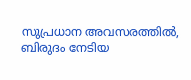സുപ്രധാന അവസരത്തിൽ, ബിരുദം നേടിയ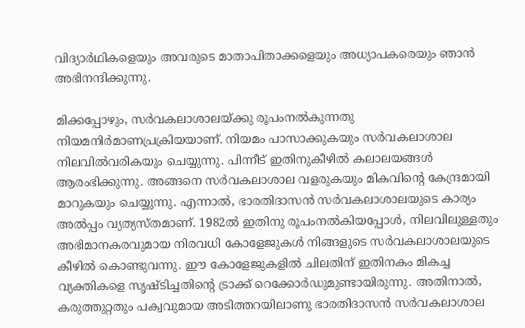വിദ്യാർഥികളെയും അവരുടെ മാതാപിതാക്കളെയും അധ്യാപകരെയും ഞാൻ അഭിനന്ദിക്കുന്നു.

മിക്കപ്പോഴും, സർവകലാശാലയ്ക്കു രൂപംനൽകുന്നതു നിയമനിർമാണപ്രക്രിയയാണ്. നിയമം പാസാക്കുകയും സർവകലാശാല നിലവിൽവരികയും ചെയ്യുന്നു. പിന്നീട് ഇതിനുകീഴിൽ കലാലയങ്ങൾ ആരംഭിക്കുന്നു. അങ്ങനെ സർവകലാശാല വളരുകയും മികവിന്റെ കേന്ദ്രമായി മാറുകയും ചെയ്യുന്നു. എന്നാൽ, ഭാരതിദാസൻ സർവകലാശാലയുടെ കാര്യം അൽപ്പം വ്യത്യസ്തമാണ്. 1982ൽ ഇതിനു രൂപംനൽകിയപ്പോൾ, നിലവിലുള്ളതും അഭിമാനകരവുമായ നിരവധി കോളേജുകൾ നിങ്ങളുടെ സർവകലാശാലയുടെ കീഴിൽ കൊണ്ടുവന്നു. ഈ കോളേജുകളിൽ ചിലതിന് ഇതിനകം മികച്ച വ്യക്തികളെ സൃഷ്ടിച്ചതിന്റെ ട്രാക്ക് റെക്കോർഡുമുണ്ടായിരുന്നു. അതിനാൽ, കരുത്തുറ്റതും പക്വവുമായ അടിത്തറയിലാണു ഭാരതിദാസൻ സർവകലാശാല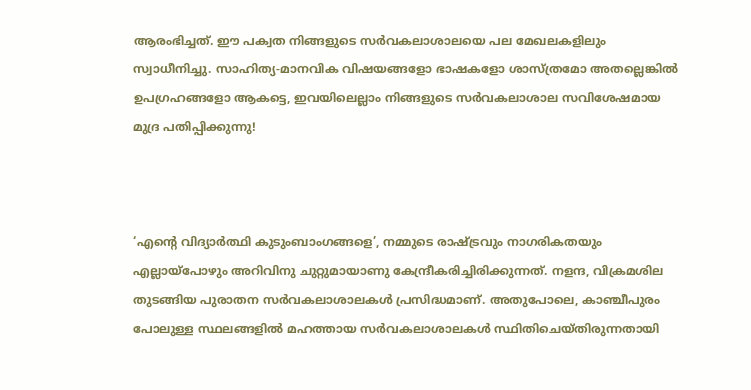ആരംഭിച്ചത്. ഈ പക്വത നിങ്ങളുടെ സർവകലാശാലയെ പല മേഖലകളിലും സ്വാധീനിച്ചു. സാഹിത്യ-മാനവിക വിഷയങ്ങളോ ഭാഷകളോ ശാസ്ത്രമോ അതല്ലെങ്കിൽ ഉപഗ്രഹങ്ങളോ ആകട്ടെ, ഇവയിലെല്ലാം നിങ്ങളുടെ സർവകലാശാല സവിശേഷമായ മുദ്ര പതിപ്പിക്കുന്നു!



‘എന്റെ വിദ്യാർത്ഥി കുടുംബാംഗങ്ങളെ’, നമ്മുടെ രാഷ്ട്രവും നാഗരികതയും എല്ലായ്പോഴും അറിവിനു ചുറ്റുമായാണു കേന്ദ്രീകരിച്ചിരിക്കുന്നത്. നളന്ദ, വിക്രമശില തുടങ്ങിയ പുരാതന സർവകലാശാലകൾ പ്രസിദ്ധമാണ്. അതുപോലെ, കാഞ്ചീപുരം പോലുള്ള സ്ഥലങ്ങളിൽ മഹത്തായ സർവകലാശാലകൾ സ്ഥിതിചെയ്തിരുന്നതായി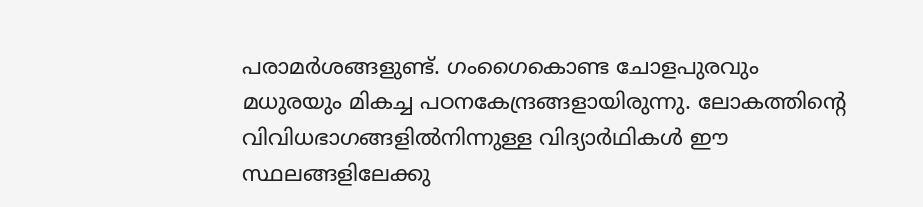പരാമർശങ്ങളുണ്ട്. ഗംഗൈകൊണ്ട ചോളപുരവും മധുരയും മികച്ച പഠനകേന്ദ്രങ്ങളായിരുന്നു. ലോകത്തിന്റെ വിവിധഭാഗങ്ങളിൽനിന്നുള്ള വിദ്യാർഥികൾ ഈ സ്ഥലങ്ങളിലേക്കു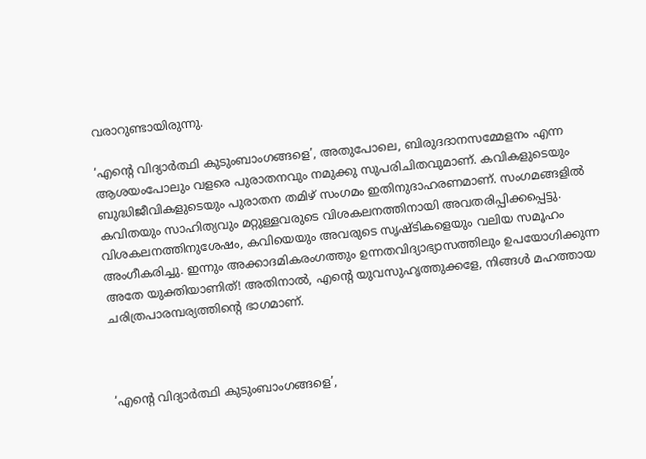വരാറുണ്ടായിരുന്നു.

‘എന്റെ വിദ്യാർത്ഥി കുടുംബാംഗങ്ങളെ’, അതുപോലെ, ബിരുദദാനസമ്മേളനം എന്ന ആശയംപോലും വളരെ പുരാതനവും നമുക്കു സുപരിചിതവുമാണ്. കവികളുടെയും ബുദ്ധിജീവികളുടെയും പുരാതന തമിഴ് സംഗമം ഇതിനുദാഹരണമാണ്. സംഗമങ്ങളിൽ കവിതയും സാഹിത്യവും മറ്റുള്ളവരുടെ വിശകലനത്തിനായി അവതരിപ്പിക്കപ്പെട്ടു. വിശകലനത്തിനുശേഷം, കവിയെയും അവരുടെ സൃഷ്ടികളെയും വലിയ സമൂഹം അംഗീകരിച്ചു. ഇന്നും അക്കാദമികരംഗത്തും ഉന്നതവിദ്യാഭ്യാസത്തിലും ഉപയോഗിക്കുന്ന അതേ യുക്തിയാണിത്! അതിനാൽ, എന്റെ യുവസുഹൃത്തുക്കളേ, നിങ്ങൾ മഹത്തായ ചരിത്രപാരമ്പര്യത്തിന്റെ ഭാഗമാണ്.



‘എന്റെ വിദ്യാർത്ഥി കുടുംബാംഗങ്ങളെ’,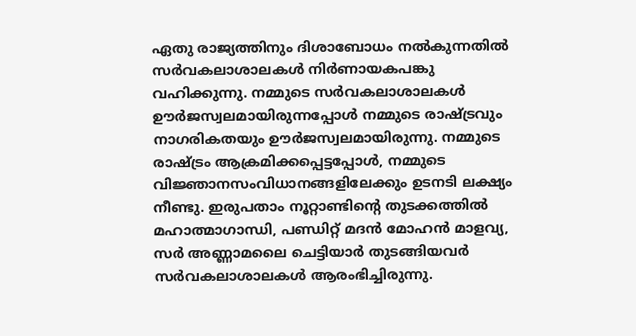ഏതു രാജ്യത്തിനും ദിശാബോധം നൽകുന്നതിൽ സർവകലാശാലകൾ നിർണായകപങ്കു വഹിക്കുന്നു. നമ്മുടെ സർവകലാശാലകൾ ഊർജസ്വലമായിരുന്നപ്പോൾ നമ്മുടെ രാഷ്ട്രവും നാഗരികതയും ഊർജസ്വലമായിരുന്നു. നമ്മുടെ രാഷ്ട്രം ആക്രമിക്കപ്പെട്ടപ്പോൾ, നമ്മുടെ വിജ്ഞാനസംവിധാനങ്ങളിലേക്കും ഉടനടി ലക്ഷ്യം നീണ്ടു. ഇരുപതാം നൂറ്റാണ്ടിന്റെ തുടക്കത്തിൽ മഹാത്മാഗാന്ധി, പണ്ഡിറ്റ് മദൻ മോഹൻ മാളവ്യ, സർ അണ്ണാമലൈ ചെട്ടിയാർ തുടങ്ങിയവർ സർവകലാശാലകൾ ആരംഭിച്ചിരുന്നു.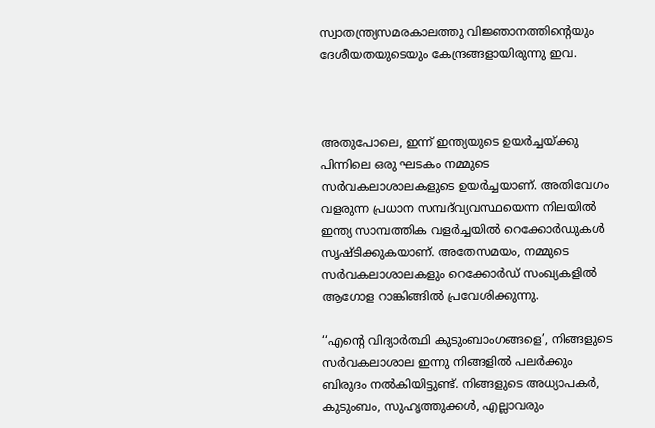സ്വാതന്ത്ര്യസമരകാലത്തു വിജ്ഞാനത്തിന്റെയും ദേശീയതയുടെയും കേന്ദ്രങ്ങളായിരുന്നു ഇവ.



അതുപോലെ, ഇന്ന് ഇന്ത്യയുടെ ഉയർച്ചയ്ക്കു പിന്നിലെ ഒരു ഘടകം നമ്മുടെ സർവകലാശാലകളുടെ ഉയർച്ചയാണ്. അതിവേഗം വളരുന്ന പ്രധാന സമ്പദ്‌വ്യവസ്ഥയെന്ന നിലയിൽ ഇന്ത്യ സാമ്പത്തിക വളർച്ചയിൽ റെക്കോർഡുകൾ സൃഷ്ടിക്കുകയാണ്. അതേസമയം, നമ്മുടെ സർവകലാശാലകളും റെക്കോർഡ് സംഖ്യകളിൽ ആഗോള റാങ്കിങ്ങിൽ പ്രവേശിക്കുന്നു.

‘‘എന്റെ വിദ്യാർത്ഥി കുടുംബാംഗങ്ങളെ’, നിങ്ങളുടെ സർവകലാശാല ഇന്നു നിങ്ങളിൽ പലർക്കും ബിരുദം നൽകിയിട്ടുണ്ട്. നിങ്ങളുടെ അധ്യാപകർ, കുടുംബം, സുഹൃത്തുക്കൾ, എല്ലാവരും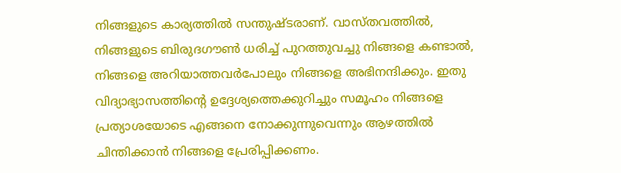നിങ്ങളുടെ കാര്യത്തിൽ സന്തുഷ്ടരാണ്. വാസ്തവത്തിൽ, നിങ്ങളുടെ ബിരുദഗൗൺ ധരിച്ച് പുറത്തുവച്ചു നിങ്ങളെ കണ്ടാൽ, നിങ്ങളെ അറിയാത്തവർപോലും നിങ്ങളെ അഭിനന്ദിക്കും. ഇതു വിദ്യാഭ്യാസത്തിന്റെ ഉദ്ദേശ്യത്തെക്കുറിച്ചും സമൂഹം നിങ്ങളെ പ്രത്യാശയോടെ എങ്ങനെ നോക്കുന്നുവെന്നും ആഴത്തിൽ ചിന്തിക്കാൻ നിങ്ങളെ പ്രേരിപ്പിക്കണം.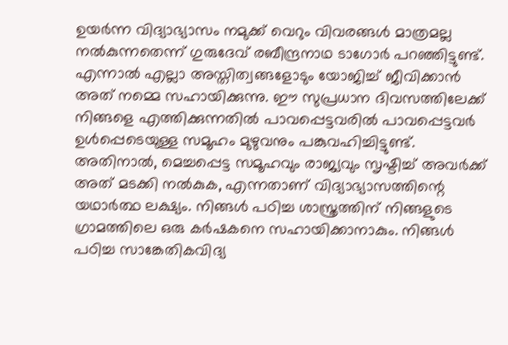ഉയര്‍ന്ന വിദ്യാഭ്യാസം നമുക്ക് വെറും വിവരങ്ങള്‍ മാത്രമല്ല നല്‍കുന്നതെന്ന് ഗുരുദേവ് രബീന്ദ്രനാഥ ടാഗോര്‍ പറഞ്ഞിട്ടുണ്ട്. എന്നാല്‍ എല്ലാ അസ്തിത്വങ്ങളോടും യോജിച്ച് ജീവിക്കാന്‍ അത് നമ്മെ സഹായിക്കുന്നു. ഈ സുപ്രധാന ദിവസത്തിലേക്ക് നിങ്ങളെ എത്തിക്കുന്നതില്‍ പാവപ്പെട്ടവരില്‍ പാവപ്പെട്ടവര്‍ ഉള്‍പ്പെടെയുള്ള സമൂഹം മുഴുവനും പങ്കുവഹിച്ചിട്ടുണ്ട്. അതിനാല്‍, മെച്ചപ്പെട്ട സമൂഹവും രാജ്യവും സൃഷ്ടിച്ച് അവര്‍ക്ക് അത് മടക്കി നല്‍കുക, എന്നതാണ് വിദ്യാഭ്യാസത്തിന്റെ യഥാര്‍ത്ഥ ലക്ഷ്യം. നിങ്ങള്‍ പഠിച്ച ശാസ്ത്രത്തിന് നിങ്ങളുടെ ഗ്രാമത്തിലെ ഒരു കര്‍ഷകനെ സഹായിക്കാനാകും. നിങ്ങള്‍ പഠിച്ച സാങ്കേതികവിദ്യ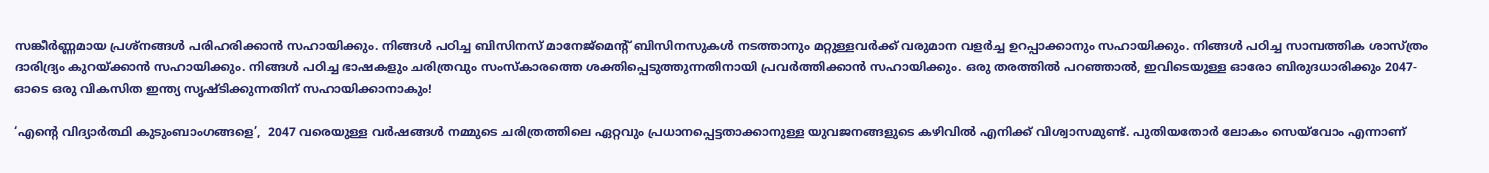സങ്കീര്‍ണ്ണമായ പ്രശ്‌നങ്ങള്‍ പരിഹരിക്കാന്‍ സഹായിക്കും. നിങ്ങള്‍ പഠിച്ച ബിസിനസ് മാനേജ്‌മെന്റ് ബിസിനസുകള്‍ നടത്താനും മറ്റുള്ളവര്‍ക്ക് വരുമാന വളര്‍ച്ച ഉറപ്പാക്കാനും സഹായിക്കും. നിങ്ങള്‍ പഠിച്ച സാമ്പത്തിക ശാസ്ത്രം ദാരിദ്ര്യം കുറയ്ക്കാന്‍ സഹായിക്കും. നിങ്ങള്‍ പഠിച്ച ഭാഷകളും ചരിത്രവും സംസ്‌കാരത്തെ ശക്തിപ്പെടുത്തുന്നതിനായി പ്രവര്‍ത്തിക്കാന്‍ സഹായിക്കും. ഒരു തരത്തില്‍ പറഞ്ഞാല്‍, ഇവിടെയുള്ള ഓരോ ബിരുദധാരിക്കും 2047-ഓടെ ഒരു വികസിത ഇന്ത്യ സൃഷ്ടിക്കുന്നതിന് സഹായിക്കാനാകും!

‘എന്റെ വിദ്യാർത്ഥി കുടുംബാംഗങ്ങളെ’,  2047 വരെയുള്ള വര്‍ഷങ്ങള്‍ നമ്മുടെ ചരിത്രത്തിലെ ഏറ്റവും പ്രധാനപ്പെട്ടതാക്കാനുള്ള യുവജനങ്ങളുടെ കഴിവില്‍ എനിക്ക് വിശ്വാസമുണ്ട്. പുതിയതോര്‍ ലോകം സെയ്‌വോം എന്നാണ്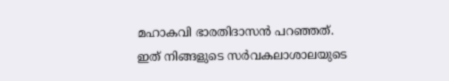മഹാകവി ഭാരതിദാസന്‍ പറഞ്ഞത്. ഇത് നിങ്ങളുടെ സര്‍വകലാശാലയുടെ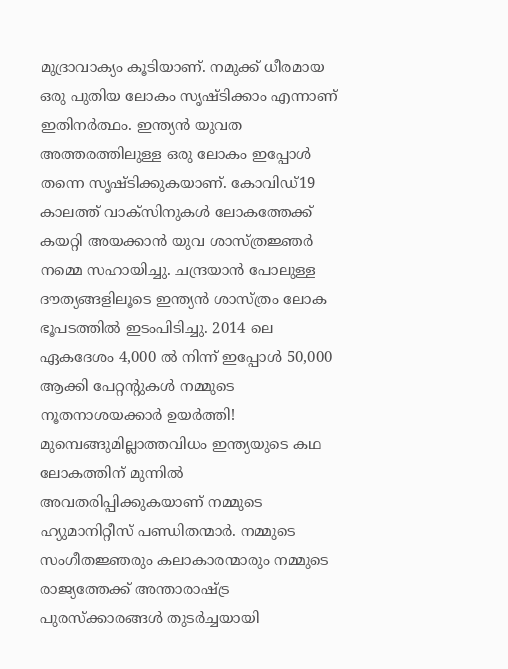മുദ്രാവാക്യം കൂടിയാണ്. നമുക്ക് ധീരമായ ഒരു പുതിയ ലോകം സൃഷ്ടിക്കാം എന്നാണ് ഇതിനര്‍ത്ഥം. ഇന്ത്യന്‍ യുവത അത്തരത്തിലുള്ള ഒരു ലോകം ഇപ്പോള്‍ തന്നെ സൃഷ്ടിക്കുകയാണ്. കോവിഡ്19 കാലത്ത് വാക്‌സിനുകള്‍ ലോകത്തേക്ക് കയറ്റി അയക്കാന്‍ യുവ ശാസ്ത്രജ്ഞര്‍ നമ്മെ സഹായിച്ചു. ചന്ദ്രയാന്‍ പോലുള്ള ദൗത്യങ്ങളിലൂടെ ഇന്ത്യന്‍ ശാസ്ത്രം ലോക ഭൂപടത്തില്‍ ഇടംപിടിച്ചു. 2014 ലെ ഏകദേശം 4,000 ല്‍ നിന്ന് ഇപ്പോള്‍ 50,000 ആക്കി പേറ്റന്റുകള്‍ നമ്മുടെ നൂതനാശയക്കാര്‍ ഉയര്‍ത്തി! മുമ്പെങ്ങുമില്ലാത്തവിധം ഇന്ത്യയുടെ കഥ ലോകത്തിന് മുന്നില്‍ അവതരിപ്പിക്കുകയാണ് നമ്മുടെ ഹ്യുമാനിറ്റീസ് പണ്ഡിതന്മാര്‍. നമ്മുടെ സംഗീതജ്ഞരും കലാകാരന്മാരും നമ്മുടെ രാജ്യത്തേക്ക് അന്താരാഷ്ട്ര പുരസ്‌ക്കാരങ്ങള്‍ തുടര്‍ച്ചയായി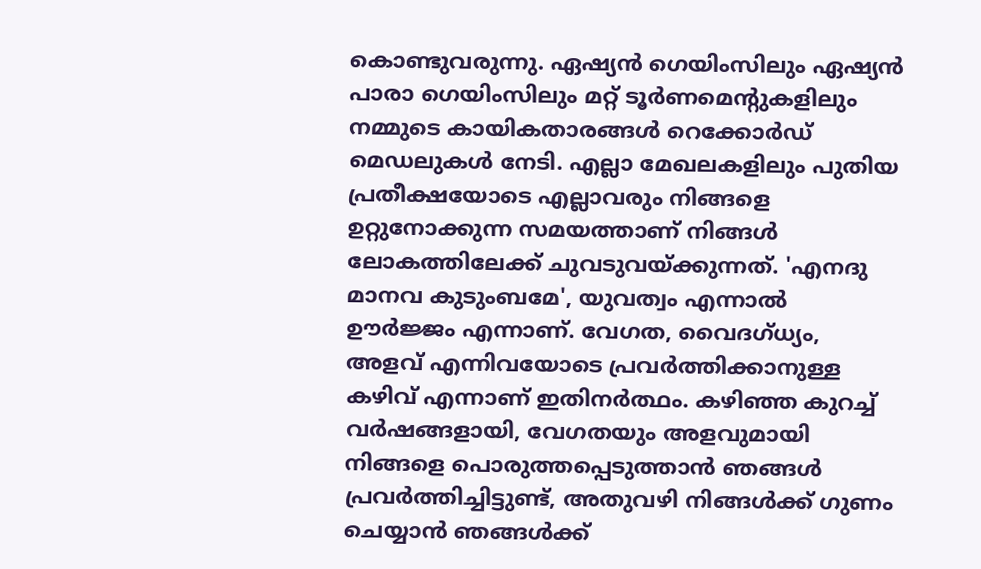കൊണ്ടുവരുന്നു. ഏഷ്യന്‍ ഗെയിംസിലും ഏഷ്യന്‍ പാരാ ഗെയിംസിലും മറ്റ് ടൂര്‍ണമെന്റുകളിലും നമ്മുടെ കായികതാരങ്ങള്‍ റെക്കോര്‍ഡ് മെഡലുകള്‍ നേടി. എല്ലാ മേഖലകളിലും പുതിയ പ്രതീക്ഷയോടെ എല്ലാവരും നിങ്ങളെ ഉറ്റുനോക്കുന്ന സമയത്താണ് നിങ്ങള്‍ ലോകത്തിലേക്ക് ചുവടുവയ്ക്കുന്നത്. 'എനദു മാനവ കുടുംബമേ', യുവത്വം എന്നാല്‍ ഊര്‍ജ്ജം എന്നാണ്. വേഗത, വൈദഗ്ധ്യം, അളവ് എന്നിവയോടെ പ്രവര്‍ത്തിക്കാനുള്ള കഴിവ് എന്നാണ് ഇതിനര്‍ത്ഥം. കഴിഞ്ഞ കുറച്ച് വര്‍ഷങ്ങളായി, വേഗതയും അളവുമായി നിങ്ങളെ പൊരുത്തപ്പെടുത്താന്‍ ഞങ്ങള്‍ പ്രവര്‍ത്തിച്ചിട്ടുണ്ട്, അതുവഴി നിങ്ങള്‍ക്ക് ഗുണം ചെയ്യാന്‍ ഞങ്ങള്‍ക്ക്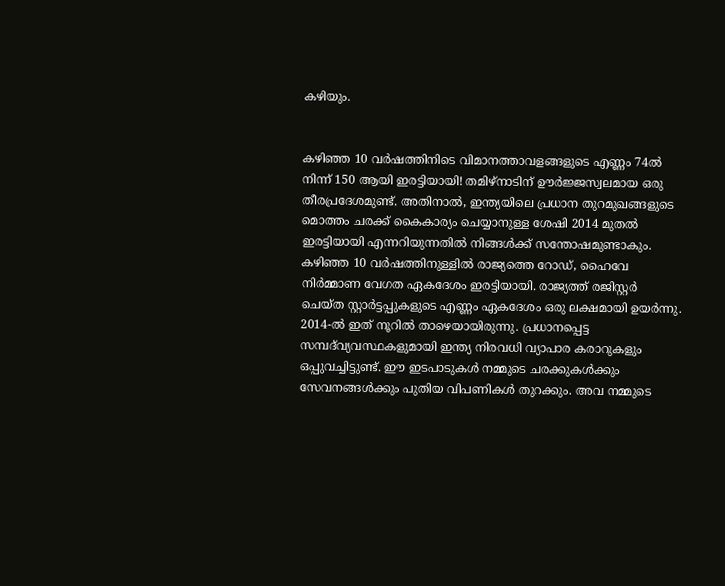കഴിയും.


കഴിഞ്ഞ 10 വര്‍ഷത്തിനിടെ വിമാനത്താവളങ്ങളുടെ എണ്ണം 74ല്‍ നിന്ന് 150 ആയി ഇരട്ടിയായി! തമിഴ്‌നാടിന് ഊര്‍ജ്ജസ്വലമായ ഒരു തീരപ്രദേശമുണ്ട്. അതിനാല്‍, ഇന്ത്യയിലെ പ്രധാന തുറമുഖങ്ങളുടെ മൊത്തം ചരക്ക് കൈകാര്യം ചെയ്യാനുള്ള ശേഷി 2014 മുതല്‍ ഇരട്ടിയായി എന്നറിയുന്നതില്‍ നിങ്ങള്‍ക്ക് സന്തോഷമുണ്ടാകും. കഴിഞ്ഞ 10 വര്‍ഷത്തിനുള്ളില്‍ രാജ്യത്തെ റോഡ്, ഹൈവേ നിര്‍മ്മാണ വേഗത ഏകദേശം ഇരട്ടിയായി. രാജ്യത്ത് രജിസ്റ്റര്‍ ചെയ്ത സ്റ്റാര്‍ട്ടപ്പുകളുടെ എണ്ണം ഏകദേശം ഒരു ലക്ഷമായി ഉയര്‍ന്നു. 2014-ല്‍ ഇത് നൂറില്‍ താഴെയായിരുന്നു. പ്രധാനപ്പെട്ട സമ്പദ്‌വ്യവസ്ഥകളുമായി ഇന്ത്യ നിരവധി വ്യാപാര കരാറുകളും ഒപ്പുവച്ചിട്ടുണ്ട്. ഈ ഇടപാടുകള്‍ നമ്മുടെ ചരക്കുകള്‍ക്കും സേവനങ്ങള്‍ക്കും പുതിയ വിപണികള്‍ തുറക്കും. അവ നമ്മുടെ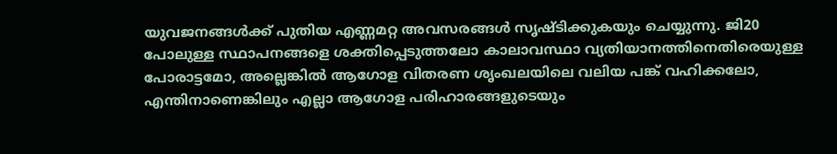യുവജനങ്ങള്‍ക്ക് പുതിയ എണ്ണമറ്റ അവസരങ്ങള്‍ സൃഷ്ടിക്കുകയും ചെയ്യുന്നു. ജി20 പോലുള്ള സ്ഥാപനങ്ങളെ ശക്തിപ്പെടുത്തലോ കാലാവസ്ഥാ വ്യതിയാനത്തിനെതിരെയുള്ള പോരാട്ടമോ, അല്ലെങ്കില്‍ ആഗോള വിതരണ ശൃംഖലയിലെ വലിയ പങ്ക് വഹിക്കലോ, എന്തിനാണെങ്കിലും എല്ലാ ആഗോള പരിഹാരങ്ങളുടെയും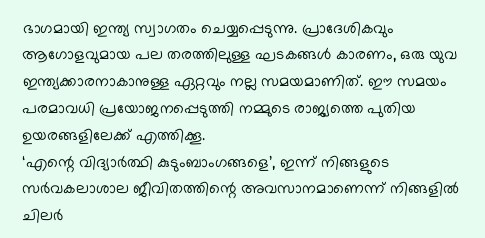ഭാഗമായി ഇന്ത്യ സ്വാഗതം ചെയ്യപ്പെടുന്നു. പ്രാദേശികവും ആഗോളവുമായ പല തരത്തിലുള്ള ഘടകങ്ങള്‍ കാരണം, ഒരു യുവ ഇന്ത്യക്കാരനാകാനുള്ള ഏറ്റവും നല്ല സമയമാണിത്. ഈ സമയം പരമാവധി പ്രയോജനപ്പെടുത്തി നമ്മുടെ രാജ്യത്തെ പുതിയ ഉയരങ്ങളിലേക്ക് എത്തിക്കൂ.
‘എന്റെ വിദ്യാർത്ഥി കുടുംബാംഗങ്ങളെ’, ഇന്ന് നിങ്ങളുടെ സര്‍വകലാശാല ജീവിതത്തിന്റെ അവസാനമാണെന്ന് നിങ്ങളില്‍ ചിലര്‍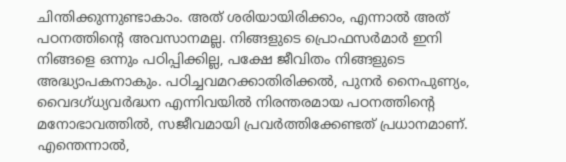ചിന്തിക്കുന്നുണ്ടാകാം. അത് ശരിയായിരിക്കാം, എന്നാല്‍ അത് പഠനത്തിന്റെ അവസാനമല്ല. നിങ്ങളുടെ പ്രൊഫസര്‍മാര്‍ ഇനി നിങ്ങളെ ഒന്നും പഠിപ്പിക്കില്ല, പക്ഷേ ജീവിതം നിങ്ങളുടെ അദ്ധ്യാപകനാകും. പഠിച്ചവമറക്കാതിരിക്കല്‍, പുനര്‍ നൈപുണ്യം, വൈദഗ്ധ്യവര്‍ദ്ധന എന്നിവയില്‍ നിരന്തരമായ പഠനത്തിന്റെ മനോഭാവത്തില്‍, സജീവമായി പ്രവര്‍ത്തിക്കേണ്ടത് പ്രധാനമാണ്. എന്തെന്നാല്‍,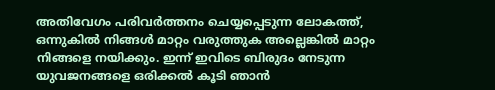അതിവേഗം പരിവര്‍ത്തനം ചെയ്യപ്പെടുന്ന ലോകത്ത്, ഒന്നുകില്‍ നിങ്ങള്‍ മാറ്റം വരുത്തുക അല്ലെങ്കില്‍ മാറ്റം നിങ്ങളെ നയിക്കും. ഇന്ന് ഇവിടെ ബിരുദം നേടുന്ന യുവജനങ്ങളെ ഒരിക്കല്‍ കൂടി ഞാന്‍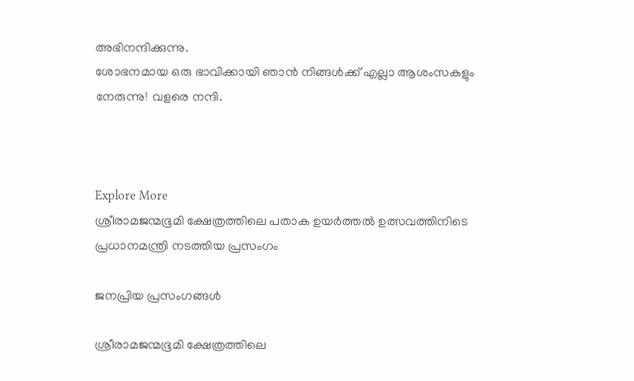അഭിനന്ദിക്കുന്നു.
ശോഭനമായ ഒരു ഭാവിക്കായി ഞാന്‍ നിങ്ങള്‍ക്ക് എല്ലാ ആശംസകളും നേരുന്നു! വളരെ നന്ദി.



Explore More
ശ്രീരാമജന്മഭൂമി ക്ഷേത്രത്തിലെ പതാക ഉയർത്തൽ ഉത്സവത്തിനിടെ പ്രധാനമന്ത്രി നടത്തിയ പ്രസംഗം

ജനപ്രിയ പ്രസംഗങ്ങൾ

ശ്രീരാമജന്മഭൂമി ക്ഷേത്രത്തിലെ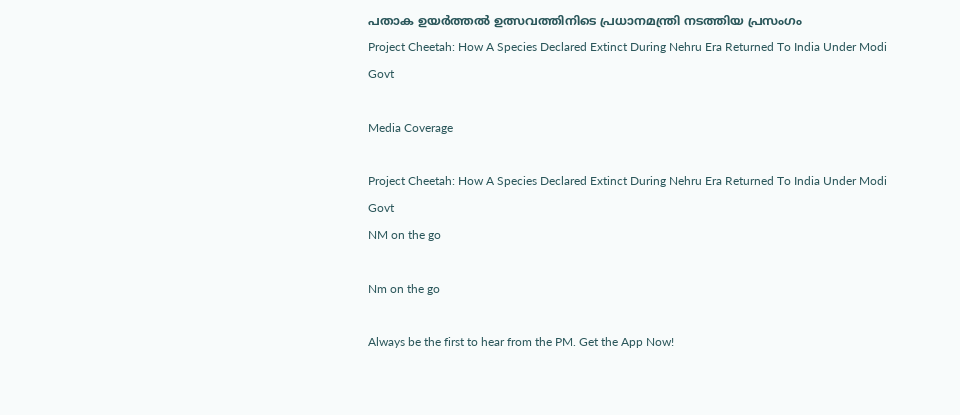പതാക ഉയർത്തൽ ഉത്സവത്തിനിടെ പ്രധാനമന്ത്രി നടത്തിയ പ്രസംഗം
Project Cheetah: How A Species Declared Extinct During Nehru Era Returned To India Under Modi Govt

Media Coverage

Project Cheetah: How A Species Declared Extinct During Nehru Era Returned To India Under Modi Govt
NM on the go

Nm on the go

Always be the first to hear from the PM. Get the App Now!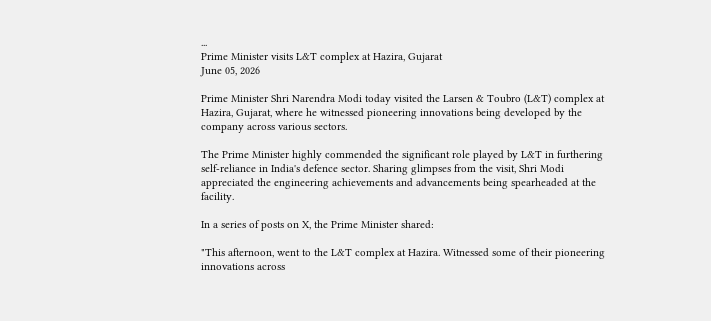...
Prime Minister visits L&T complex at Hazira, Gujarat
June 05, 2026

Prime Minister Shri Narendra Modi today visited the Larsen & Toubro (L&T) complex at Hazira, Gujarat, where he witnessed pioneering innovations being developed by the company across various sectors.

The Prime Minister highly commended the significant role played by L&T in furthering self-reliance in India's defence sector. Sharing glimpses from the visit, Shri Modi appreciated the engineering achievements and advancements being spearheaded at the facility.

In a series of posts on X, the Prime Minister shared:

"This afternoon, went to the L&T complex at Hazira. Witnessed some of their pioneering innovations across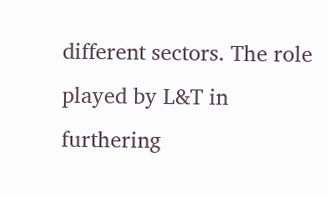different sectors. The role played by L&T in furthering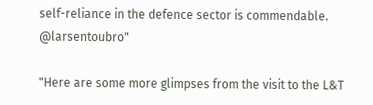self-reliance in the defence sector is commendable.
@larsentoubro"

"Here are some more glimpses from the visit to the L&T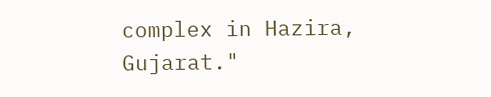complex in Hazira, Gujarat."